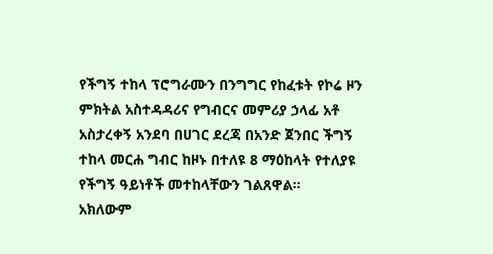የችግኝ ተከላ ፕሮግራሙን በንግግር የከፈቱት የኮሬ ዞን ምክትል አስተዳዳሪና የግብርና መምሪያ ኃላፊ አቶ አስታረቀኝ አንደባ በሀገር ደረጃ በአንድ ጀንበር ችግኝ ተከላ መርሐ ግብር ከዞኑ በተለዩ 8 ማዕከላት የተለያዩ የችግኝ ዓይነቶች መተከላቸውን ገልጸዋል።
አክለውም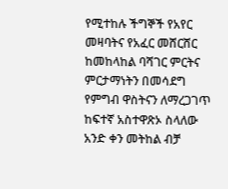የሚተከሉ ችግኞች የአየር መዛባትና የአፈር መሸርሸር ከመከላከል ባሻገር ምርትና ምርታማነትን በመሳደግ የምግብ ዋስትናን ለማረጋገጥ ከፍተኛ አስተዋጽኦ ስላለው አንድ ቀን መትከል ብቻ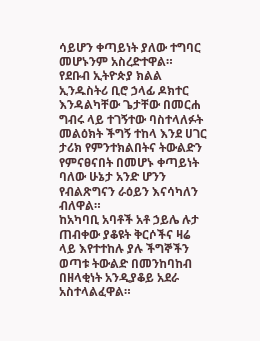ሳይሆን ቀጣይነት ያለው ተግባር መሆኑንም አስረድተዋል።
የደቡብ ኢትዮጵያ ክልል ኢንዱስትሪ ቢሮ ኃላፊ ዶክተር እንዳልካቸው ጌታቸው በመርሐ ግብሩ ላይ ተገኝተው ባስተላለፉት መልዕክት ችግኝ ተከላ እንደ ሀገር ታሪክ የምንተክልበትና ትውልድን የምናፀናበት በመሆኑ ቀጣይነት ባለው ሁኔታ አንድ ሆንን የብልጽግናን ራዕይን እናሳካለን ብለዋል።
ከአካባቢ አባቶች አቶ ኃይሌ ሉታ ጠብቀው ያቆዩት ቅርሶችና ዛሬ ላይ እየተተከሉ ያሉ ችግኞችን ወጣቱ ትውልድ በመንከባከብ በዘላቂነት አንዲያቆይ አደራ አስተላልፈዋል።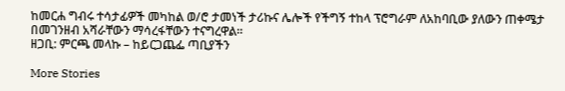ከመርሐ ግብሩ ተሳታፊዎች መካከል ወ/ሮ ታመነች ታሪኩና ሌሎች የችግኝ ተከላ ፕሮግራም ለአከባቢው ያለውን ጠቀሜታ በመገንዘብ አሻራቸውን ማሳረፋቸውን ተናግረዋል።
ዘጋቢ: ምርጫ መላኩ – ከይርጋጨፌ ጣቢያችን

More Stories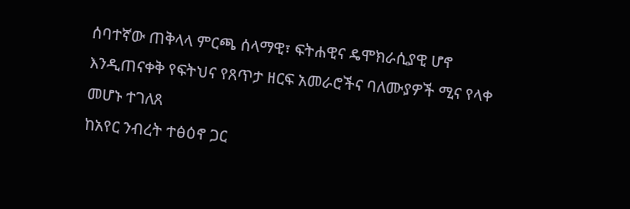ሰባተኛው ጠቅላላ ምርጫ ሰላማዊ፣ ፍትሐዊና ዴሞክራሲያዊ ሆኖ እንዲጠናቀቅ የፍትህና የጸጥታ ዘርፍ አመራሮችና ባለሙያዎች ሚና የላቀ መሆኑ ተገለጸ
ከአየር ንብረት ተፅዕኖ ጋር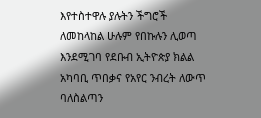እየተስተዋሉ ያሉትን ችግሮች ለመከላከል ሁሉም የበኩሉን ሊወጣ እንደሚገባ የደቡብ ኢትዮጵያ ክልል አካባቢ ጥበቃና የአየር ንብረት ለውጥ ባለስልጣን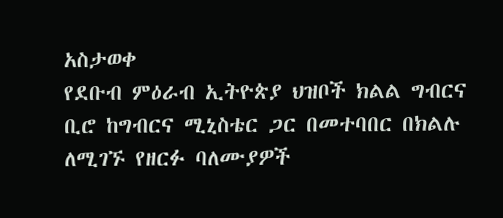አስታወቀ
የደቡብ ምዕራብ ኢትዮጵያ ህዝቦች ክልል ግብርና ቢሮ ከግብርና ሚኒስቴር ጋር በመተባበር በክልሉ ለሚገኙ የዘርፉ ባለሙያዎች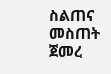ስልጠና መስጠት ጀመረ